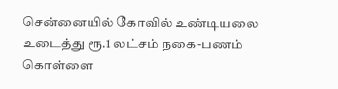சென்னையில் கோவில் உண்டியலை உடைத்து ரூ.1 லட்சம் நகை-பணம் கொள்ளை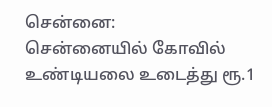சென்னை:
சென்னையில் கோவில் உண்டியலை உடைத்து ரூ.1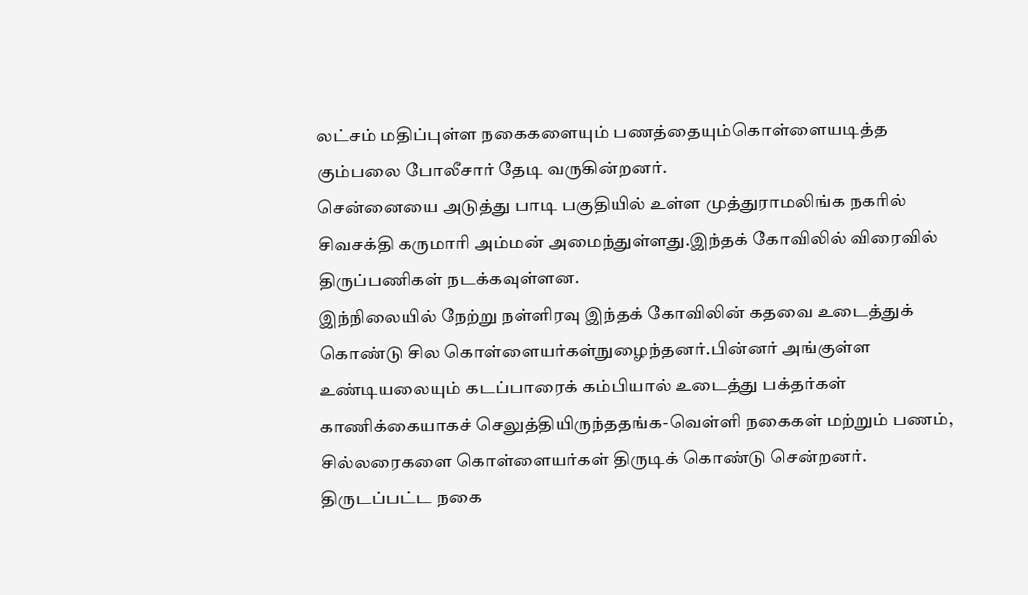லட்சம் மதிப்புள்ள நகைகளையும் பணத்தையும்கொள்ளையடித்த கும்பலை போலீசார் தேடி வருகின்றனர்.
சென்னையை அடுத்து பாடி பகுதியில் உள்ள முத்துராமலிங்க நகரில் சிவசக்தி கருமாரி அம்மன் அமைந்துள்ளது.இந்தக் கோவிலில் விரைவில் திருப்பணிகள் நடக்கவுள்ளன.
இந்நிலையில் நேற்று நள்ளிரவு இந்தக் கோவிலின் கதவை உடைத்துக் கொண்டு சில கொள்ளையர்கள்நுழைந்தனர்.பின்னர் அங்குள்ள உண்டியலையும் கடப்பாரைக் கம்பியால் உடைத்து பக்தர்கள் காணிக்கையாகச் செலுத்தியிருந்ததங்க-வெள்ளி நகைகள் மற்றும் பணம், சில்லரைகளை கொள்ளையர்கள் திருடிக் கொண்டு சென்றனர்.
திருடப்பட்ட நகை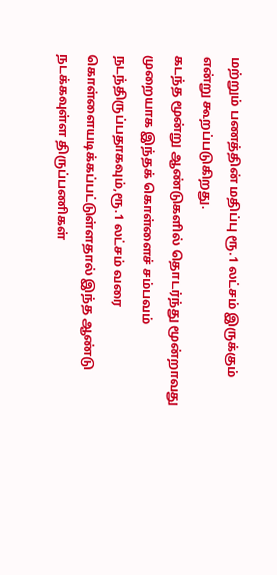மற்றும் பணத்தின் மதிப்பு ரூ.1 லட்சம் இருக்கும் என்று கூறப்படுகிறது.
கடந்த மூன்று ஆண்டுகளில் தொடர்ந்து மூன்றாவது முறையாக இந்தக் கொள்ளைச் சம்பவம் நடந்திருப்பதாகவும்,ரூ.1 லட்சம் வரை கொள்ளையடிக்கப்பட்டுள்ளதால் இந்த ஆண்டு நடக்கவுள்ள திருப்பணிகள்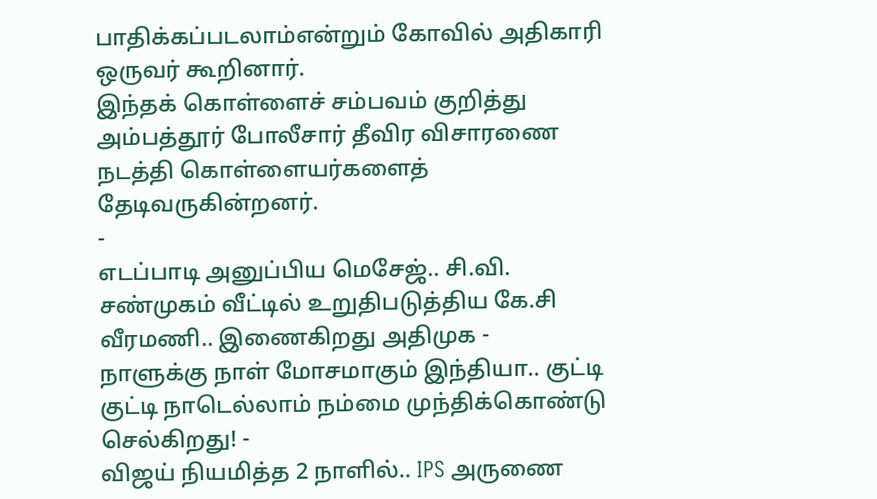பாதிக்கப்படலாம்என்றும் கோவில் அதிகாரி ஒருவர் கூறினார்.
இந்தக் கொள்ளைச் சம்பவம் குறித்து அம்பத்தூர் போலீசார் தீவிர விசாரணை நடத்தி கொள்ளையர்களைத் தேடிவருகின்றனர்.
-
எடப்பாடி அனுப்பிய மெசேஜ்.. சி.வி. சண்முகம் வீட்டில் உறுதிபடுத்திய கே.சி வீரமணி.. இணைகிறது அதிமுக -
நாளுக்கு நாள் மோசமாகும் இந்தியா.. குட்டி குட்டி நாடெல்லாம் நம்மை முந்திக்கொண்டு செல்கிறது! -
விஜய் நியமித்த 2 நாளில்.. IPS அருணை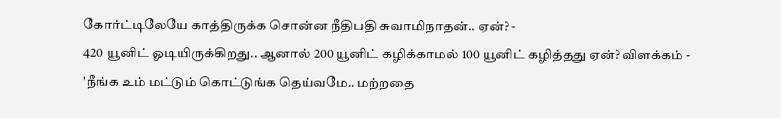கோர்ட்டிலேயே காத்திருக்க சொன்ன நீதிபதி சுவாமிநாதன்.. ஏன்? -
420 யூனிட் ஓடியிருக்கிறது.. ஆனால் 200 யூனிட் கழிக்காமல் 100 யூனிட் கழித்தது ஏன்? விளக்கம் -
'நீங்க உம் மட்டும் கொட்டுங்க தெய்வமே.. மற்றதை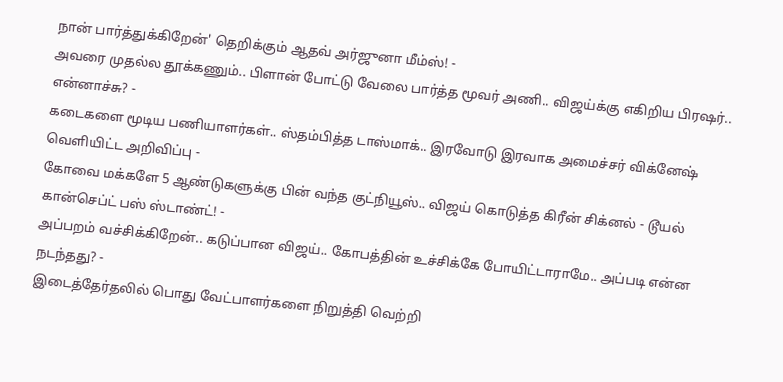நான் பார்த்துக்கிறேன்' தெறிக்கும் ஆதவ் அர்ஜுனா மீம்ஸ்! -
அவரை முதல்ல தூக்கணும்.. பிளான் போட்டு வேலை பார்த்த மூவர் அணி.. விஜய்க்கு எகிறிய பிரஷர்.. என்னாச்சு? -
கடைகளை மூடிய பணியாளர்கள்.. ஸ்தம்பித்த டாஸ்மாக்.. இரவோடு இரவாக அமைச்சர் விக்னேஷ் வெளியிட்ட அறிவிப்பு -
கோவை மக்களே 5 ஆண்டுகளுக்கு பின் வந்த குட்நியூஸ்.. விஜய் கொடுத்த கிரீன் சிக்னல் - டூயல் கான்செப்ட் பஸ் ஸ்டாண்ட்! -
அப்பறம் வச்சிக்கிறேன்.. கடுப்பான விஜய்.. கோபத்தின் உச்சிக்கே போயிட்டாராமே.. அப்படி என்ன நடந்தது? -
இடைத்தேர்தலில் பொது வேட்பாளர்களை நிறுத்தி வெற்றி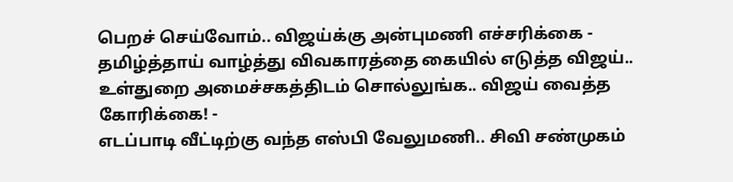பெறச் செய்வோம்.. விஜய்க்கு அன்புமணி எச்சரிக்கை -
தமிழ்த்தாய் வாழ்த்து விவகாரத்தை கையில் எடுத்த விஜய்.. உள்துறை அமைச்சகத்திடம் சொல்லுங்க.. விஜய் வைத்த கோரிக்கை! -
எடப்பாடி வீட்டிற்கு வந்த எஸ்பி வேலுமணி.. சிவி சண்முகம்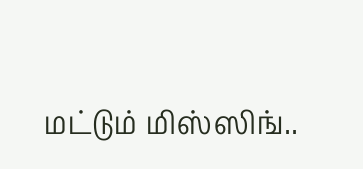மட்டும் மிஸ்ஸிங்..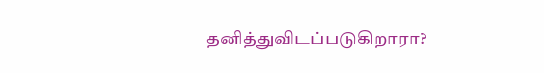தனித்துவிடப்படுகிறாரா?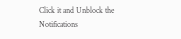Click it and Unblock the Notifications